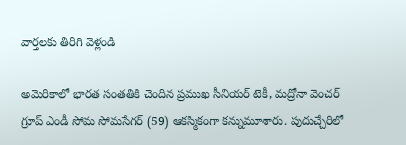వార్తలకు తిరిగి వెళ్లండి

అమెరికాలో భారత సంతతికి చెందిన ప్రముఖ సీనియర్ టెకీ, మద్రోనా వెంచర్ గ్రూప్ ఎండీ సోమ సోమసేగర్ (59) ఆకస్మికంగా కన్నుమూశారు. పుదుచ్చేరిలో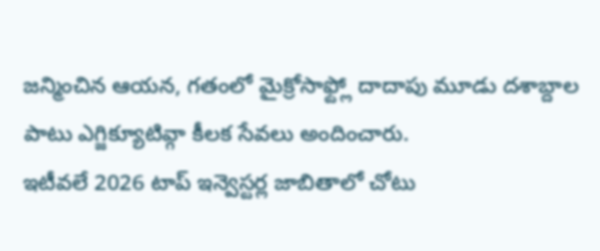జన్మించిన ఆయన, గతంలో మైక్రోసాఫ్ట్లో దాదాపు మూడు దశాబ్దాల పాటు ఎగ్జిక్యూటివ్గా కీలక సేవలు అందించారు.
ఇటీవలే 2026 టాప్ ఇన్వెస్టర్ల జాబితాలో చోటు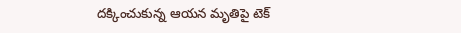దక్కించుకున్న ఆయన మృతిపై టెక్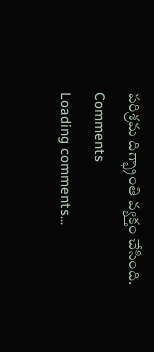పరిశ్రమ దిగ్భ్రాంతి వ్యక్తం చేసింది.
Comments
Loading comments...